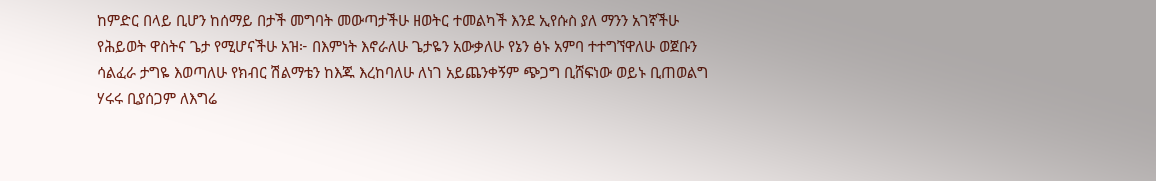ከምድር በላይ ቢሆን ከሰማይ በታች መግባት መውጣታችሁ ዘወትር ተመልካች እንደ ኢየሱስ ያለ ማንን አገኛችሁ የሕይወት ዋስትና ጌታ የሚሆናችሁ አዝ፦ በእምነት እኖራለሁ ጌታዬን አውቃለሁ የኔን ፅኑ አምባ ተተግኘዋለሁ ወጀቡን ሳልፈራ ታግዬ እወጣለሁ የክብር ሽልማቴን ከእጁ እረከባለሁ ለነገ አይጨንቀኝም ጭጋግ ቢሸፍነው ወይኑ ቢጠወልግ ሃሩሩ ቢያሰጋም ለእግሬ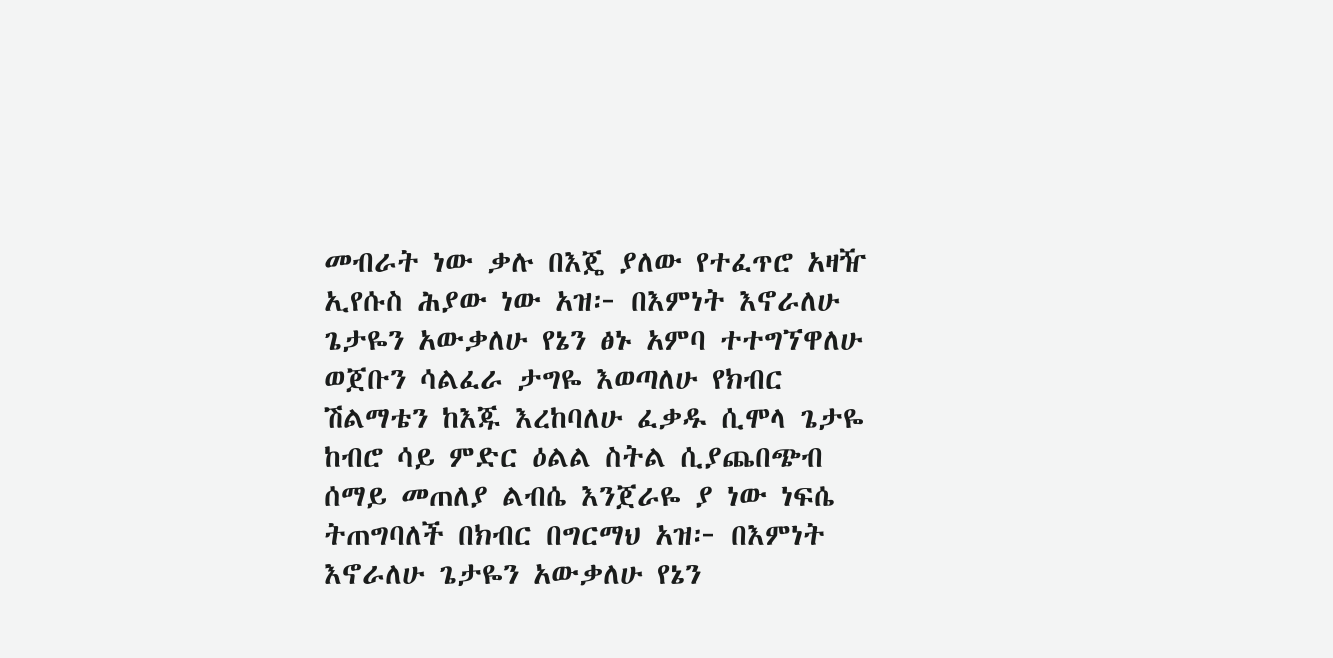መብራት ነው ቃሉ በእጄ ያለው የተፈጥሮ አዛዥ ኢየሱስ ሕያው ነው አዝ፦ በእምነት እኖራለሁ ጌታዬን አውቃለሁ የኔን ፅኑ አምባ ተተግኘዋለሁ ወጀቡን ሳልፈራ ታግዬ እወጣለሁ የክብር ሽልማቴን ከእጁ እረከባለሁ ፈቃዱ ሲሞላ ጌታዬ ከብሮ ሳይ ምድር ዕልል ስትል ሲያጨበጭብ ሰማይ መጠለያ ልብሴ እንጀራዬ ያ ነው ነፍሴ ትጠግባለች በክብር በግርማህ አዝ፦ በእምነት እኖራለሁ ጌታዬን አውቃለሁ የኔን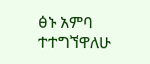ፅኑ አምባ ተተግኘዋለሁ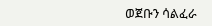ወጀቡን ሳልፈራ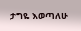ታግዬ እወጣለሁ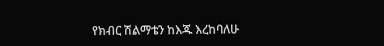የክብር ሽልማቴን ከእጁ እረከባለሁ